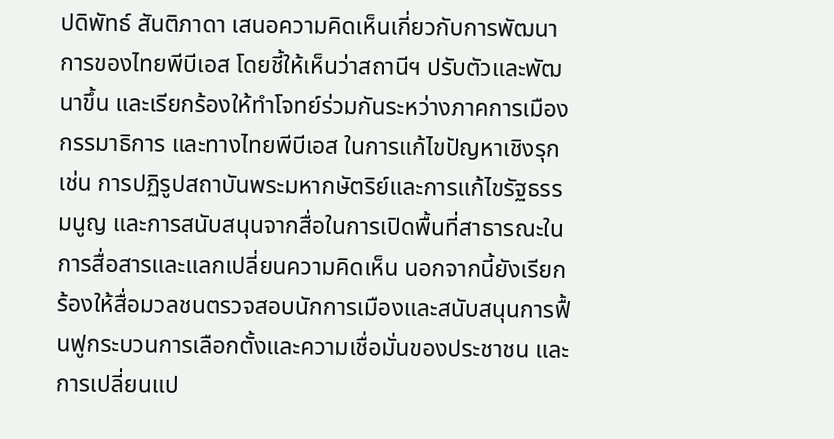ปดิพัทธ์ สันติภาดา เสนอความคิดเห็นเกี่ยวกับการพัฒนาการของไทยพีบีเอส โดยชี้ให้เห็นว่าสถานีฯ ปรับตัวและพัฒนาขึ้น และเรียกร้องให้ทำโจทย์ร่วมกันระหว่างภาคการเมือง กรรมาธิการ และทางไทยพีบีเอส ในการแก้ไขปัญหาเชิงรุก เช่น การปฏิรูปสถาบันพระมหากษัตริย์และการแก้ไขรัฐธรรมนูญ และการสนับสนุนจากสื่อในการเปิดพื้นที่สาธารณะในการสื่อสารและแลกเปลี่ยนความคิดเห็น นอกจากนี้ยังเรียกร้องให้สื่อมวลชนตรวจสอบนักการเมืองและสนับสนุนการฟื้นฟูกระบวนการเลือกตั้งและความเชื่อมั่นของประชาชน และการเปลี่ยนแป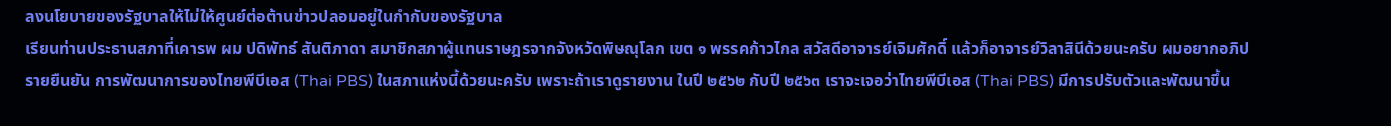ลงนโยบายของรัฐบาลให้ไม่ให้ศูนย์ต่อต้านข่าวปลอมอยู่ในกำกับของรัฐบาล
เรียนท่านประธานสภาที่เคารพ ผม ปดิพัทธ์ สันติภาดา สมาชิกสภาผู้แทนราษฎรจากจังหวัดพิษณุโลก เขต ๑ พรรคก้าวไกล สวัสดีอาจารย์เจิมศักดิ์ แล้วก็อาจารย์วิลาสินีด้วยนะครับ ผมอยากอภิปรายยืนยัน การพัฒนาการของไทยพีบีเอส (Thai PBS) ในสภาแห่งนี้ด้วยนะครับ เพราะถ้าเราดูรายงาน ในปี ๒๕๖๒ กับปี ๒๕๖๓ เราจะเจอว่าไทยพีบีเอส (Thai PBS) มีการปรับตัวและพัฒนาขึ้น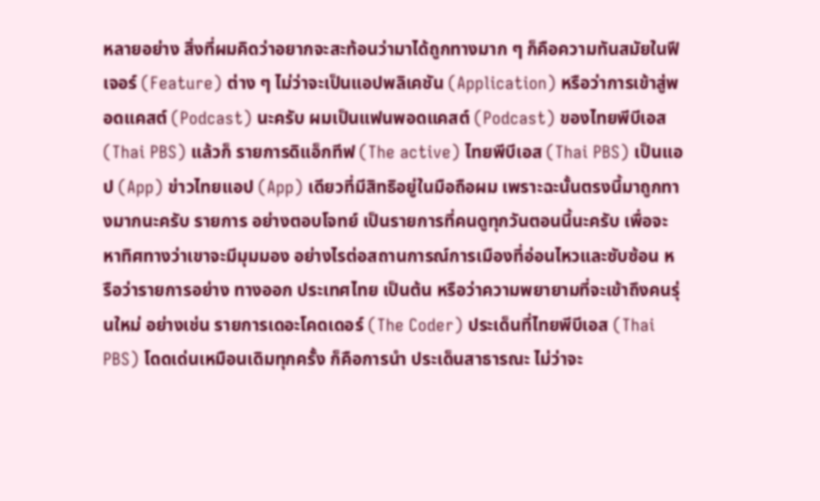หลายอย่าง สิ่งที่ผมคิดว่าอยากจะสะท้อนว่ามาได้ถูกทางมาก ๆ ก็คือความทันสมัยในฟีเจอร์ (Feature) ต่าง ๆ ไม่ว่าจะเป็นแอปพลิเคชัน (Application) หรือว่าการเข้าสู่พอดแคสต์ (Podcast) นะครับ ผมเป็นแฟนพอดแคสต์ (Podcast) ของไทยพีบีเอส (Thai PBS) แล้วก็ รายการดิแอ็กทีฟ (The active) ไทยพีบีเอส (Thai PBS) เป็นแอป (App) ข่าวไทยแอป (App) เดียวที่มีสิทธิอยู่ในมือถือผม เพราะฉะนั้นตรงนี้มาถูกทางมากนะครับ รายการ อย่างตอบโจทย์ เป็นรายการที่คนดูทุกวันตอนนี้นะครับ เพื่อจะหาทิศทางว่าเขาจะมีมุมมอง อย่างไรต่อสถานการณ์การเมืองที่อ่อนไหวและซับซ้อน หรือว่ารายการอย่าง ทางออก ประเทศไทย เป็นต้น หรือว่าความพยายามที่จะเข้าถึงคนรุ่นใหม่ อย่างเช่น รายการเดอะโคดเดอร์ (The Coder) ประเด็นที่ไทยพีบีเอส (Thai PBS) โดดเด่นเหมือนเดิมทุกครั้ง ก็คือการนำ ประเด็นสาธารณะ ไม่ว่าจะ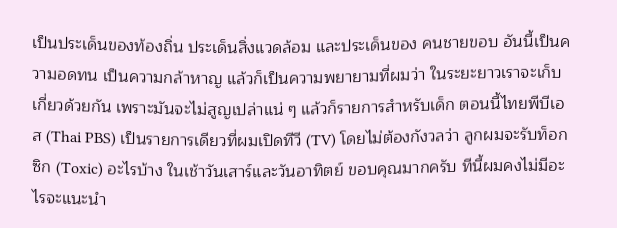เป็นประเด็นของท้องถิ่น ประเด็นสิ่งแวดล้อม และประเด็นของ คนชายขอบ อันนี้เป็นความอดทน เป็นความกล้าหาญ แล้วก็เป็นความพยายามที่ผมว่า ในระยะยาวเราจะเก็บเกี่ยวด้วยกัน เพราะมันจะไม่สูญเปล่าแน่ ๆ แล้วก็รายการสำหรับเด็ก ตอนนี้ไทยพีบีเอส (Thai PBS) เป็นรายการเดียวที่ผมเปิดทีวี (TV) โดยไม่ต้องกังวลว่า ลูกผมจะรับท็อกซิก (Toxic) อะไรบ้าง ในเช้าวันเสาร์และวันอาทิตย์ ขอบคุณมากครับ ทีนี้ผมคงไม่มีอะไรจะแนะนำ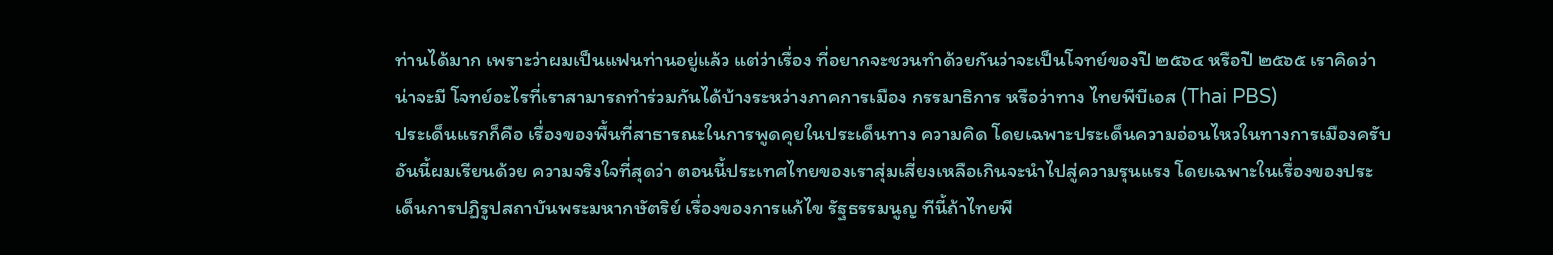ท่านได้มาก เพราะว่าผมเป็นแฟนท่านอยู่แล้ว แต่ว่าเรื่อง ที่อยากจะชวนทำด้วยกันว่าจะเป็นโจทย์ของปี ๒๕๖๔ หรือปี ๒๕๖๕ เราคิดว่าน่าจะมี โจทย์อะไรที่เราสามารถทำร่วมกันได้บ้างระหว่างภาคการเมือง กรรมาธิการ หรือว่าทาง ไทยพีบีเอส (Thai PBS)
ประเด็นแรกก็คือ เรื่องของพื้นที่สาธารณะในการพูดคุยในประเด็นทาง ความคิด โดยเฉพาะประเด็นความอ่อนไหวในทางการเมืองครับ อันนี้ผมเรียนด้วย ความจริงใจที่สุดว่า ตอนนี้ประเทศไทยของเราสุ่มเสี่ยงเหลือเกินจะนำไปสู่ความรุนแรง โดยเฉพาะในเรื่องของประเด็นการปฏิรูปสถาบันพระมหากษัตริย์ เรื่องของการแก้ไข รัฐธรรมนูญ ทีนี้ถ้าไทยพี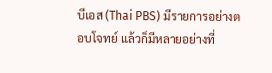บีเอส (Thai PBS) มีรายการอย่างตอบโจทย์ แล้วก็มีหลายอย่างที่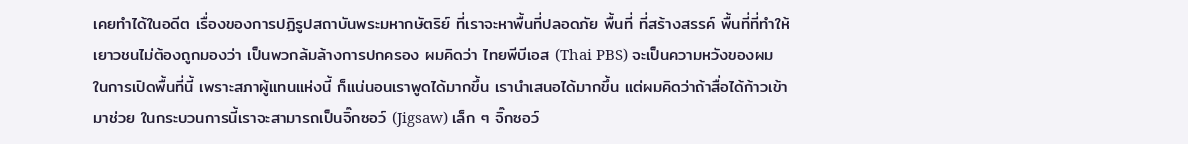เคยทำได้ในอดีต เรื่องของการปฏิรูปสถาบันพระมหากษัตริย์ ที่เราจะหาพื้นที่ปลอดภัย พื้นที่ ที่สร้างสรรค์ พื้นที่ที่ทำให้เยาวชนไม่ต้องถูกมองว่า เป็นพวกล้มล้างการปกครอง ผมคิดว่า ไทยพีบีเอส (Thai PBS) จะเป็นความหวังของผมในการเปิดพื้นที่นี้ เพราะสภาผู้แทนแห่งนี้ ก็แน่นอนเราพูดได้มากขึ้น เรานำเสนอได้มากขึ้น แต่ผมคิดว่าถ้าสื่อได้ก้าวเข้ามาช่วย ในกระบวนการนี้เราจะสามารถเป็นจิ๊กซอว์ (Jigsaw) เล็ก ๆ จิ๊กซอว์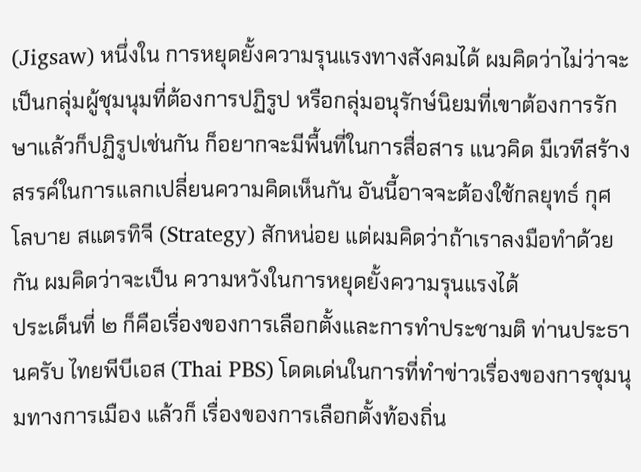(Jigsaw) หนึ่งใน การหยุดยั้งความรุนแรงทางสังคมได้ ผมคิดว่าไม่ว่าจะเป็นกลุ่มผู้ชุมนุมที่ต้องการปฏิรูป หรือกลุ่มอนุรักษ์นิยมที่เขาต้องการรักษาแล้วก็ปฏิรูปเช่นกัน ก็อยากจะมีพื้นที่ในการสื่อสาร แนวคิด มีเวทีสร้างสรรค์ในการแลกเปลี่ยนความคิดเห็นกัน อันนี้อาจจะต้องใช้กลยุทธ์ กุศโลบาย สแตรทิจี (Strategy) สักหน่อย แต่ผมคิดว่าถ้าเราลงมือทำด้วยกัน ผมคิดว่าจะเป็น ความหวังในการหยุดยั้งความรุนแรงได้
ประเด็นที่ ๒ ก็คือเรื่องของการเลือกตั้งและการทำประชามติ ท่านประธานครับ ไทยพีบีเอส (Thai PBS) โดดเด่นในการที่ทำข่าวเรื่องของการชุมนุมทางการเมือง แล้วก็ เรื่องของการเลือกตั้งท้องถิ่น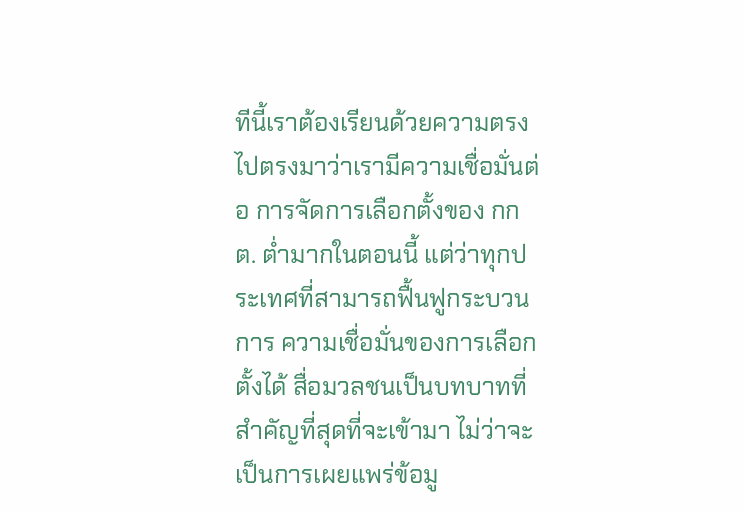ทีนี้เราต้องเรียนด้วยความตรงไปตรงมาว่าเรามีความเชื่อมั่นต่อ การจัดการเลือกตั้งของ กกต. ต่ำมากในตอนนี้ แต่ว่าทุกประเทศที่สามารถฟื้นฟูกระบวนการ ความเชื่อมั่นของการเลือกตั้งได้ สื่อมวลชนเป็นบทบาทที่สำคัญที่สุดที่จะเข้ามา ไม่ว่าจะเป็นการเผยแพร่ข้อมู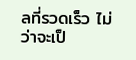ลที่รวดเร็ว ไม่ว่าจะเป็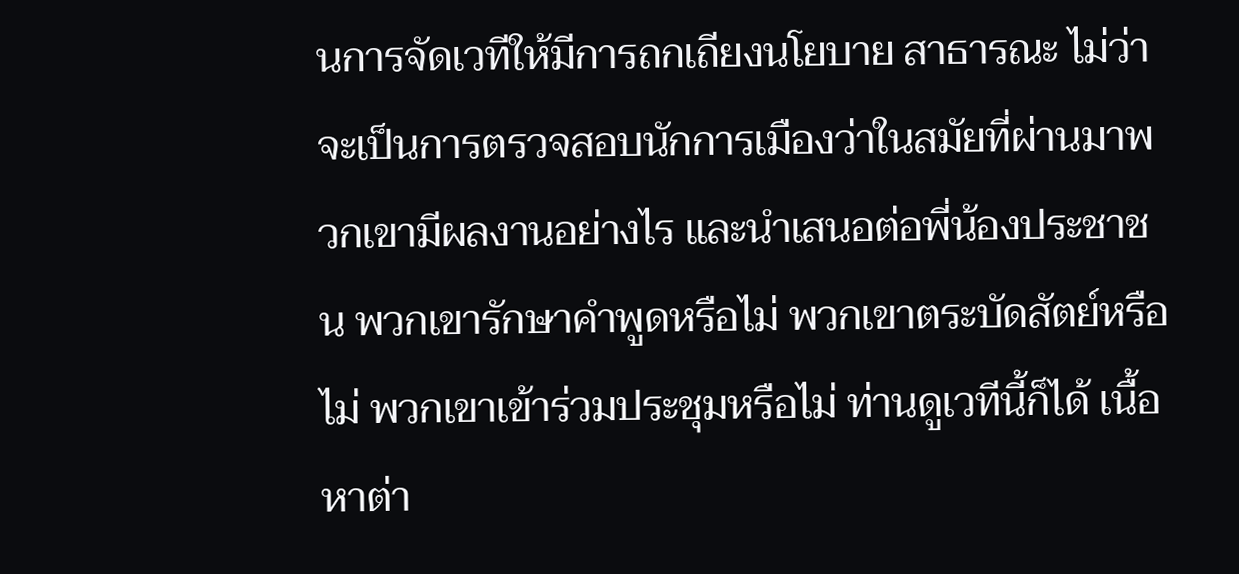นการจัดเวทีให้มีการถกเถียงนโยบาย สาธารณะ ไม่ว่าจะเป็นการตรวจสอบนักการเมืองว่าในสมัยที่ผ่านมาพวกเขามีผลงานอย่างไร และนำเสนอต่อพี่น้องประชาชน พวกเขารักษาคำพูดหรือไม่ พวกเขาตระบัดสัตย์หรือไม่ พวกเขาเข้าร่วมประชุมหรือไม่ ท่านดูเวทีนี้ก็ได้ เนื้อหาต่า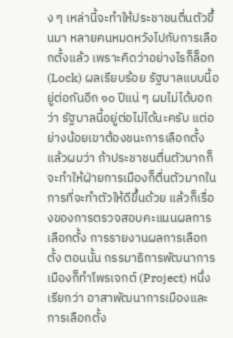ง ๆ เหล่านี้จะทำให้ประชาชนตื่นตัวขึ้นมา หลายคนหมดหวังไปกับการเลือกตั้งแล้ว เพราะคิดว่าอย่างไรก็ล็อก (Lock) ผลเรียบร้อย รัฐบาลแบบนี้อยู่ต่อกันอีก ๑๐ ปีแน่ ๆ ผมไม่ได้บอกว่า รัฐบาลนี้อยู่ต่อไม่ได้นะครับ แต่อย่างน้อยเขาต้องชนะการเลือกตั้ง แล้วผมว่า ถ้าประชาชนตื่นตัวมากก็จะทำให้ฝ่ายการเมืองก็ตื่นตัวมากในการที่จะทำตัวให้ดีขึ้นด้วย แล้วก็เรื่องของการตรวจสอบคะแนนผลการเลือกตั้ง การรายงานผลการเลือกตั้ง ตอนนั้น กรรมาธิการพัฒนาการเมืองก็ทำโพรเจกต์ (Project) หนึ่ง เรียกว่า อาสาพัฒนาการเมืองและ การเลือกตั้ง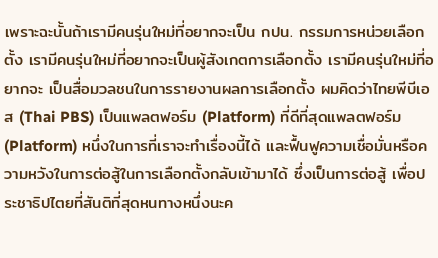เพราะฉะนั้นถ้าเรามีคนรุ่นใหม่ที่อยากจะเป็น กปน. กรรมการหน่วยเลือกตั้ง เรามีคนรุ่นใหม่ที่อยากจะเป็นผู้สังเกตการเลือกตั้ง เรามีคนรุ่นใหม่ที่อยากจะ เป็นสื่อมวลชนในการรายงานผลการเลือกตั้ง ผมคิดว่าไทยพีบีเอส (Thai PBS) เป็นแพลตฟอร์ม (Platform) ที่ดีที่สุดแพลตฟอร์ม (Platform) หนึ่งในการที่เราจะทำเรื่องนี้ได้ และฟื้นฟูความเชื่อมั่นหรือความหวังในการต่อสู้ในการเลือกตั้งกลับเข้ามาได้ ซึ่งเป็นการต่อสู้ เพื่อประชาธิปไตยที่สันติที่สุดหนทางหนึ่งนะค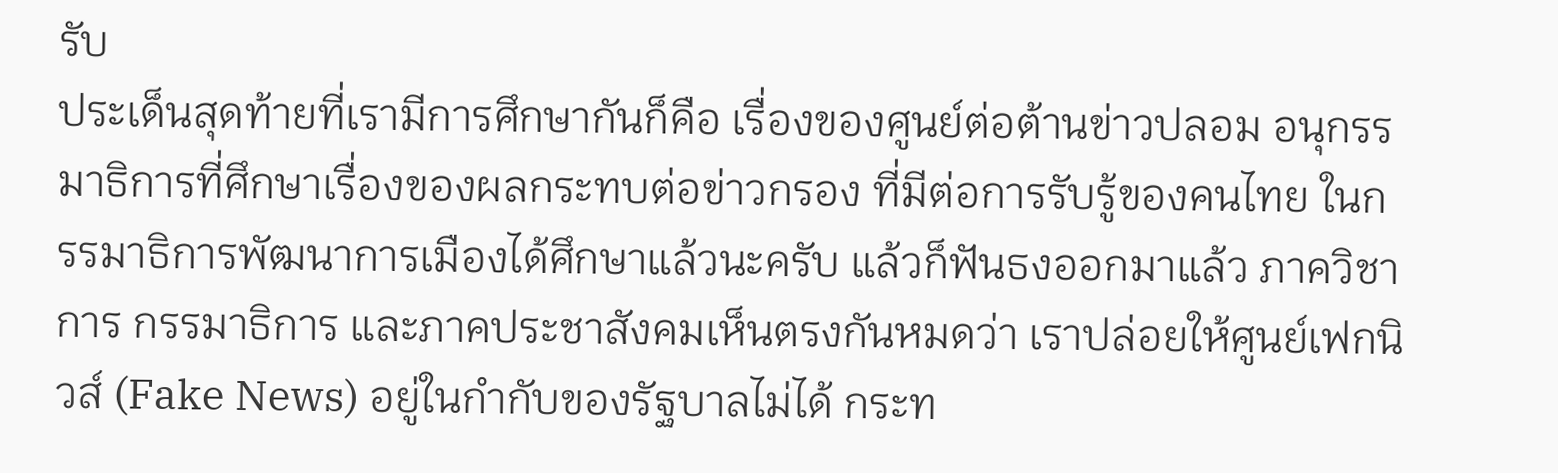รับ
ประเด็นสุดท้ายที่เรามีการศึกษากันก็คือ เรื่องของศูนย์ต่อต้านข่าวปลอม อนุกรรมาธิการที่ศึกษาเรื่องของผลกระทบต่อข่าวกรอง ที่มีต่อการรับรู้ของคนไทย ในกรรมาธิการพัฒนาการเมืองได้ศึกษาแล้วนะครับ แล้วก็ฟันธงออกมาแล้ว ภาควิชาการ กรรมาธิการ และภาคประชาสังคมเห็นตรงกันหมดว่า เราปล่อยให้ศูนย์เฟกนิวส์ (Fake News) อยู่ในกำกับของรัฐบาลไม่ได้ กระท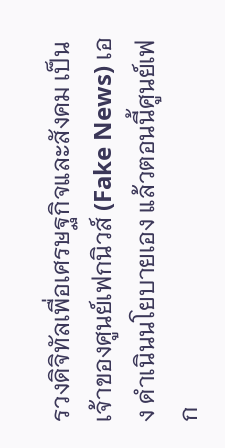รวงดิจิทัลเพื่อเศรษฐกิจและสังคม เป็นเจ้าของศูนย์เฟกนิวส์ (Fake News) เอง ดำเนินนโยบายเอง แล้วตอนนี้ศูนย์เฟก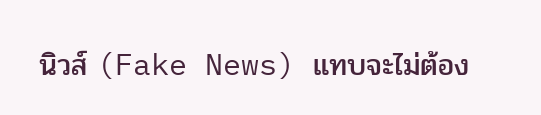นิวส์ (Fake News) แทบจะไม่ต้อง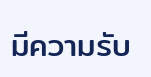มีความรับ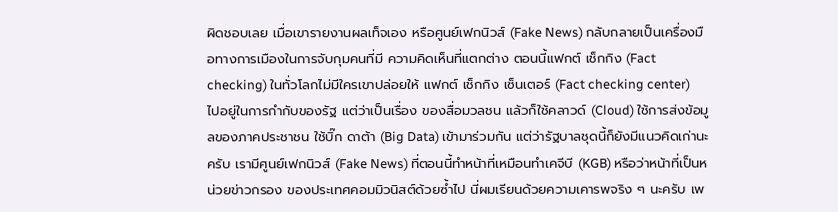ผิดชอบเลย เมื่อเขารายงานผลเท็จเอง หรือศูนย์เฟกนิวส์ (Fake News) กลับกลายเป็นเครื่องมือทางการเมืองในการจับกุมคนที่มี ความคิดเห็นที่แตกต่าง ตอนนี้แฟกต์ เช็กกิง (Fact checking) ในทั่วโลกไม่มีใครเขาปล่อยให้ แฟกต์ เช็กกิง เซ็นเตอร์ (Fact checking center) ไปอยู่ในการกำกับของรัฐ แต่ว่าเป็นเรื่อง ของสื่อมวลชน แล้วก็ใช้คลาวด์ (Cloud) ใช้การส่งข้อมูลของภาคประชาชน ใช้บิ๊ก ดาต้า (Big Data) เข้ามาร่วมกัน แต่ว่ารัฐบาลชุดนี้ก็ยังมีแนวคิดเก่านะครับ เรามีศูนย์เฟกนิวส์ (Fake News) ที่ตอนนี้ทำหน้าที่เหมือนทำเคจีบี (KGB) หรือว่าหน้าที่เป็นหน่วยข่าวกรอง ของประเทศคอมมิวนิสต์ด้วยซ้ำไป นี่ผมเรียนด้วยความเคารพจริง ๆ นะครับ เพ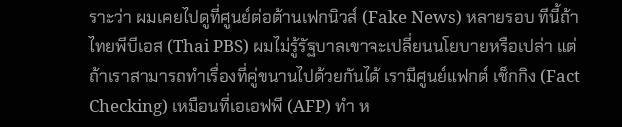ราะว่า ผมเคยไปดูที่ศูนย์ต่อต้านเฟกนิวส์ (Fake News) หลายรอบ ทีนี้ถ้าไทยพีบีเอส (Thai PBS) ผมไม่รู้รัฐบาลเขาจะเปลี่ยนนโยบายหรือเปล่า แต่ถ้าเราสามารถทำเรื่องที่คู่ขนานไปด้วยกันได้ เรามีศูนย์แฟกต์ เช็กกิง (Fact Checking) เหมือนที่เอเอฟพี (AFP) ทำ ห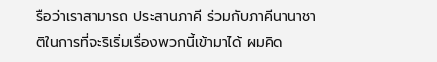รือว่าเราสามารถ ประสานภาคี ร่วมกับภาคีนานาชาติในการที่จะริเริ่มเรื่องพวกนี้เข้ามาได้ ผมคิด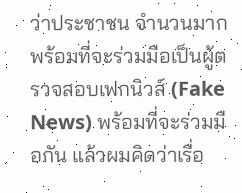ว่าประชาชน จำนวนมากพร้อมที่จะร่วมมือเป็นผู้ตรวจสอบเฟกนิวส์ (Fake News) พร้อมที่จะร่วมมือกัน แล้วผมคิดว่าเรื่อ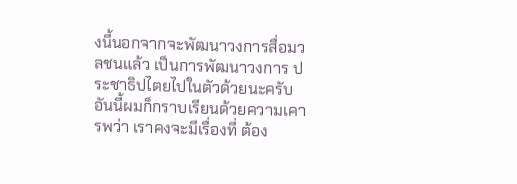งนี้นอกจากจะพัฒนาวงการสื่อมวลชนแล้ว เป็นการพัฒนาวงการ ประชาธิปไตยไปในตัวด้วยนะครับ อันนี้ผมก็กราบเรียนด้วยความเคารพว่า เราคงจะมีเรื่องที่ ต้อง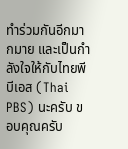ทำร่วมกันอีกมากมาย และเป็นกำลังใจให้กับไทยพีบีเอส (Thai PBS) นะครับ ขอบคุณครับ